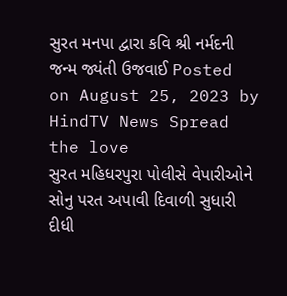સુરત મનપા દ્વારા કવિ શ્રી નર્મદની જન્મ જ્યંતી ઉજવાઈ Posted on August 25, 2023 by HindTV News Spread the love
સુરત મહિધરપુરા પોલીસે વેપારીઓને સોનુ પરત અપાવી દિવાળી સુધારી દીધી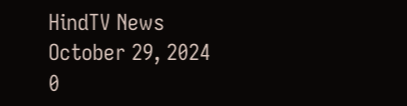HindTV News October 29, 2024 0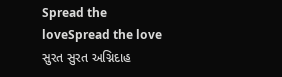Spread the loveSpread the love
સુરત સુરત અગ્નિદાહ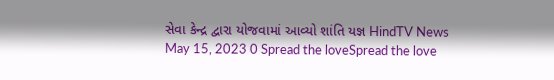સેવા કેન્દ્ર દ્વારા યોજવામાં આવ્યો શાંતિ યજ્ઞ HindTV News May 15, 2023 0 Spread the loveSpread the love